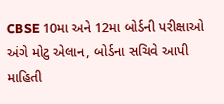CBSE 10મા અને 12મા બોર્ડની પરીક્ષાઓ અંગે મોટુ એલાન, બોર્ડના સચિવે આપી માહિતી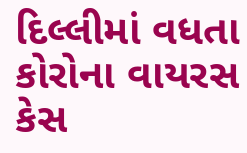દિલ્લીમાં વધતા કોરોના વાયરસ કેસ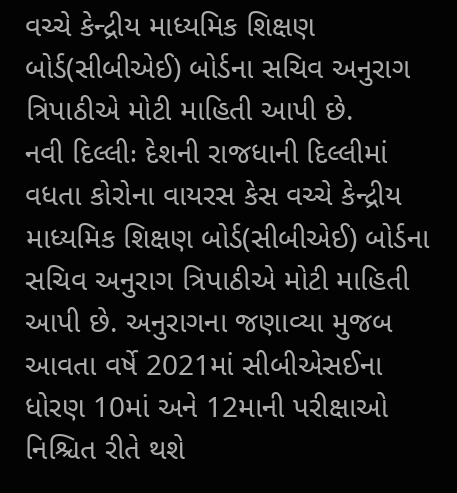વચ્ચે કેન્દ્રીય માધ્યમિક શિક્ષણ બોર્ડ(સીબીએઈ) બોર્ડના સચિવ અનુરાગ ત્રિપાઠીએ મોટી માહિતી આપી છે.
નવી દિલ્લીઃ દેશની રાજધાની દિલ્લીમાં વધતા કોરોના વાયરસ કેસ વચ્ચે કેન્દ્રીય માધ્યમિક શિક્ષણ બોર્ડ(સીબીએઈ) બોર્ડના સચિવ અનુરાગ ત્રિપાઠીએ મોટી માહિતી આપી છે. અનુરાગના જણાવ્યા મુજબ આવતા વર્ષે 2021માં સીબીએસઈના ધોરણ 10માં અને 12માની પરીક્ષાઓ નિશ્ચિત રીતે થશે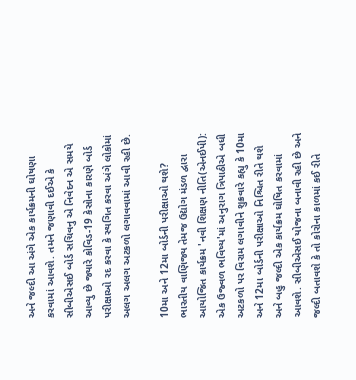અને જલ્દી આ અંગે એક કાર્યક્રમની ઘોષણા કરવામાં આવશે. તમને જણાવી દઈએ કે સીબીએસઈ બોર્ડ સચિવનુ એ નિવેદન એ સમયે આવ્યુ છે જ્યારે કોવિડ-19 કેસોના કારણે બોર્ડ પરીક્ષાઓ રદ કરવા કે સ્થગિત કરવા અંગે લોકોમાં અલગ અલગ અટકળો લગાવવામાં આવી રહી છે.

10મા અને 12મા બોર્ડની પરીક્ષાઓ થશે?
ભારતીય વાણિજ્ય તેમજ ઉદ્યોગ મંડળ દ્વારા આયોજિત કાર્યક્રમ 'નવી શિક્ષણ નીતિ(એનઈપી): એક ઉજ્વળ ભવિષ્ય'માં અનુરાગ ત્રિપાઠીએ બધી અટકળો પર વિરામ લગાવીને શુક્રવારે કહ્યુ કે 10મા અને 12મા બોર્ડની પરીક્ષાઓ નિશ્ચિત રીતે થશે અને બહુ જલ્દી એક કાર્યક્રમ ઘોષિત કરવામાં આવશે. સીબીએસઈ યોજના બનાવી રહી છે અને જલ્દી બતાવશે કે તો કોરોના કાળમાં કઈ રીતે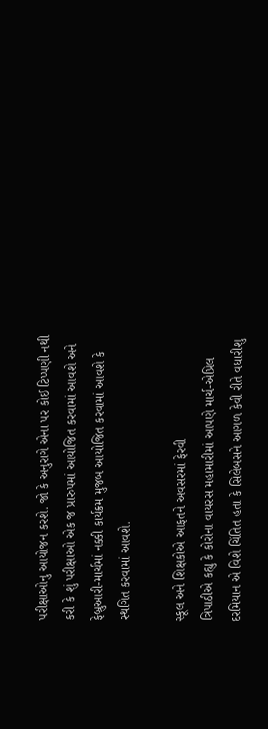પરીક્ષાઓનુ આયોજન કરશે. જો કે અનુરાગે એના પર કોઈ ટિપ્પણી નથી કરી કે શું પરીક્ષાઓ એક જ પ્રારુપમાં આયોજિત કરવામાં આવશે અને ફેબ્રુઆરી-માર્ચમાં નક્કી કાર્યક્રમ મુજબ આયોજિત કરવામાં આવશે કે સ્થગિત કરવામાં આવશે.

સ્કૂલ અને શિક્ષકોએ આફતને અવસરમાં ફેરવી
ત્રિપાઠીએ કહ્યુ કે કોરોના વાયરસ મહામારીમાં આપણે માર્ચ-એપ્રિલ દરમિયાન એ વિશે ચિંતિત હતા કે સિલેબસને આગળ કેવી રીતે વધારીશુ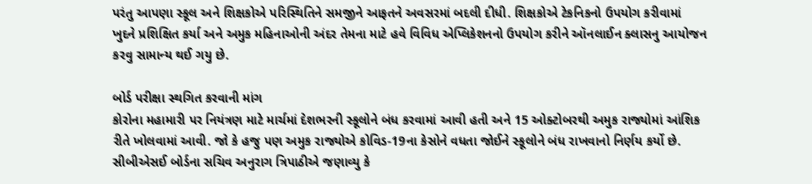પરંતુ આપણા સ્કૂલ અને શિક્ષકોએ પરિસ્થિતિને સમજીને આફતને અવસરમાં બદલી દીધી. શિક્ષકોએ ટેકનિકનો ઉપયોગ કરીવામાં ખુદને પ્રશિક્ષિત કર્યા અને અમુક મહિનાઓની અંદર તેમના માટે હવે વિવિધ એપ્લિકેશનનો ઉપયોગ કરીને ઑનલાઈન ક્લાસનુ આયોજન કરવુ સામાન્ય થઈ ગયુ છે.

બોર્ડ પરીક્ષા સ્થગિત કરવાની માંગ
કોરોના મહામારી પર નિયંત્રણ માટે માર્ચમાં દેશભરની સ્કૂલોને બંધ કરવામાં આવી હતી અને 15 ઓક્ટોબરથી અમુક રાજ્યોમાં આંશિક રીતે ખોલવામાં આવી. જો કે હજુ પણ અમુક રાજ્યોએ કોવિડ-19ના કેસોને વધતા જોઈને સ્કૂલોને બંધ રાખવાનો નિર્ણય કર્યો છે. સીબીએસઈ બોર્ડના સચિવ અનુરાગ ત્રિપાઠીએ જણાવ્યુ કે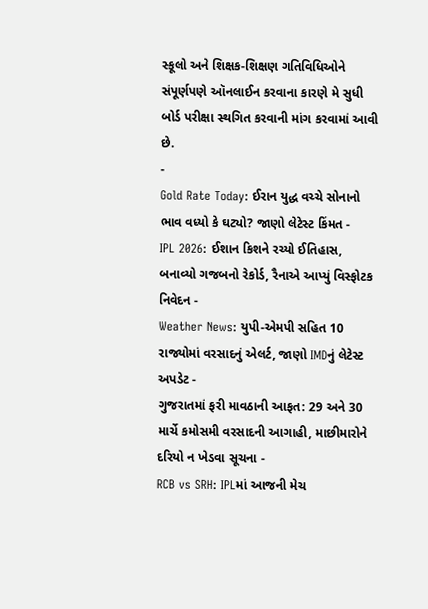સ્કૂલો અને શિક્ષક-શિક્ષણ ગતિવિધિઓને સંપૂર્ણપણે ઑનલાઈન કરવાના કારણે મે સુધી બોર્ડ પરીક્ષા સ્થગિત કરવાની માંગ કરવામાં આવી છે.
-
Gold Rate Today: ઈરાન યુદ્ધ વચ્ચે સોનાનો ભાવ વધ્યો કે ઘટ્યો? જાણો લેટેસ્ટ કિંમત -
IPL 2026: ઈશાન કિશને રચ્યો ઈતિહાસ, બનાવ્યો ગજબનો રેકોર્ડ, રૈનાએ આપ્યું વિસ્ફોટક નિવેદન -
Weather News: યુપી-એમપી સહિત 10 રાજ્યોમાં વરસાદનું એલર્ટ, જાણો IMDનું લેટેસ્ટ અપડેટ -
ગુજરાતમાં ફરી માવઠાની આફત: 29 અને 30 માર્ચે કમોસમી વરસાદની આગાહી, માછીમારોને દરિયો ન ખેડવા સૂચના -
RCB vs SRH: IPLમાં આજની મેચ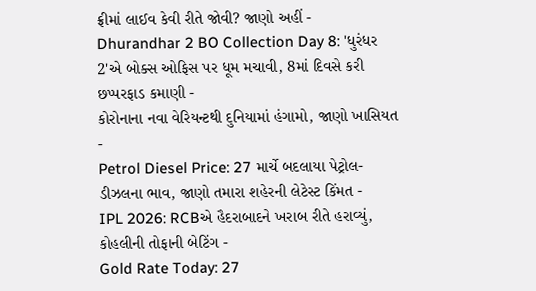ફ્રીમાં લાઈવ કેવી રીતે જોવી? જાણો અહીં -
Dhurandhar 2 BO Collection Day 8: 'ધુરંધર 2'એ બોક્સ ઓફિસ પર ધૂમ મચાવી, 8માં દિવસે કરી છપ્પરફાડ કમાણી -
કોરોનાના નવા વેરિયન્ટથી દુનિયામાં હંગામો, જાણો ખાસિયત -
Petrol Diesel Price: 27 માર્ચે બદલાયા પેટ્રોલ-ડીઝલના ભાવ, જાણો તમારા શહેરની લેટેસ્ટ કિંમત -
IPL 2026: RCBએ હૈદરાબાદને ખરાબ રીતે હરાવ્યું, કોહલીની તોફાની બેટિંગ -
Gold Rate Today: 27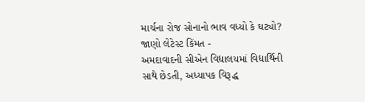માર્ચના રોજ સોનાનો ભાવ વધ્યો કે ઘટ્યો? જાણો લેટેસ્ટ કિંમત -
અમદાવાદની સીએન વિદ્યાલયમાં વિદ્યાર્થિની સાથે છેડતી, અધ્યાપક વિરૂદ્ધ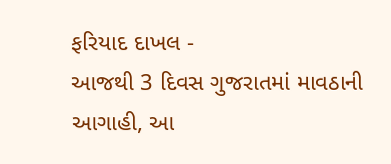ફરિયાદ દાખલ -
આજથી 3 દિવસ ગુજરાતમાં માવઠાની આગાહી, આ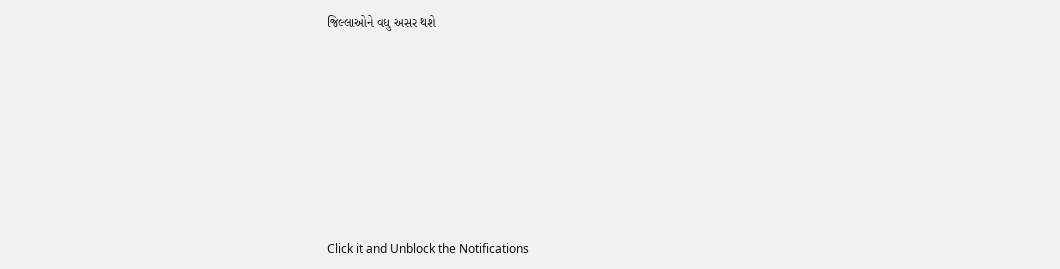જિલ્લાઓને વધુ અસર થશે








Click it and Unblock the Notifications